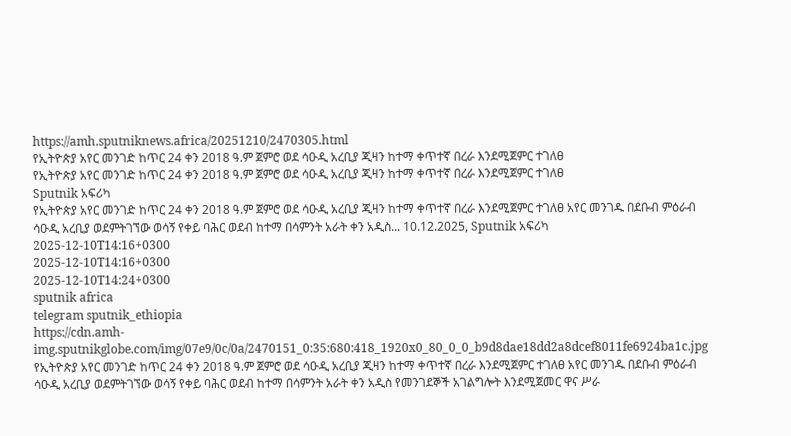https://amh.sputniknews.africa/20251210/2470305.html
የኢትዮጵያ አየር መንገድ ከጥር 24 ቀን 2018 ዓ.ም ጀምሮ ወደ ሳዑዲ አረቢያ ጂዛን ከተማ ቀጥተኛ በረራ እንደሚጀምር ተገለፀ
የኢትዮጵያ አየር መንገድ ከጥር 24 ቀን 2018 ዓ.ም ጀምሮ ወደ ሳዑዲ አረቢያ ጂዛን ከተማ ቀጥተኛ በረራ እንደሚጀምር ተገለፀ
Sputnik አፍሪካ
የኢትዮጵያ አየር መንገድ ከጥር 24 ቀን 2018 ዓ.ም ጀምሮ ወደ ሳዑዲ አረቢያ ጂዛን ከተማ ቀጥተኛ በረራ እንደሚጀምር ተገለፀ አየር መንገዱ በደቡብ ምዕራብ ሳዑዲ አረቢያ ወደምትገኘው ወሳኝ የቀይ ባሕር ወደብ ከተማ በሳምንት አራት ቀን አዲስ... 10.12.2025, Sputnik አፍሪካ
2025-12-10T14:16+0300
2025-12-10T14:16+0300
2025-12-10T14:24+0300
sputnik africa
telegram sputnik_ethiopia
https://cdn.amh-img.sputnikglobe.com/img/07e9/0c/0a/2470151_0:35:680:418_1920x0_80_0_0_b9d8dae18dd2a8dcef8011fe6924ba1c.jpg
የኢትዮጵያ አየር መንገድ ከጥር 24 ቀን 2018 ዓ.ም ጀምሮ ወደ ሳዑዲ አረቢያ ጂዛን ከተማ ቀጥተኛ በረራ እንደሚጀምር ተገለፀ አየር መንገዱ በደቡብ ምዕራብ ሳዑዲ አረቢያ ወደምትገኘው ወሳኝ የቀይ ባሕር ወደብ ከተማ በሳምንት አራት ቀን አዲስ የመንገደኞች አገልግሎት እንደሚጀመር ዋና ሥራ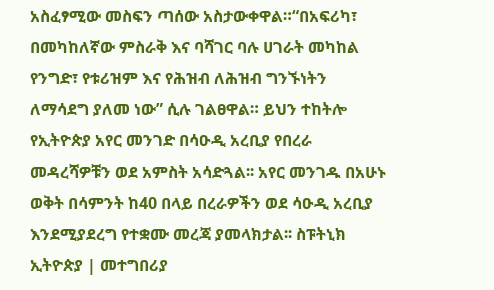አስፈፃሚው መስፍን ጣሰው አስታውቀዋል።“በአፍሪካ፣ በመካከለኛው ምስራቅ እና ባሻገር ባሉ ሀገራት መካከል የንግድ፣ የቱሪዝም እና የሕዝብ ለሕዝብ ግንኙነትን ለማሳደግ ያለመ ነው” ሲሉ ገልፀዋል። ይህን ተከትሎ የኢትዮጵያ አየር መንገድ በሳዑዲ አረቢያ የበረራ መዳረሻዎቹን ወደ አምስት አሳድጓል፡፡ አየር መንገዱ በአሁኑ ወቅት በሳምንት ከ40 በላይ በረራዎችን ወደ ሳዑዲ አረቢያ እንደሚያደረግ የተቋሙ መረጃ ያመላክታል፡፡ ስፑትኒክ ኢትዮጵያ | መተግበሪያ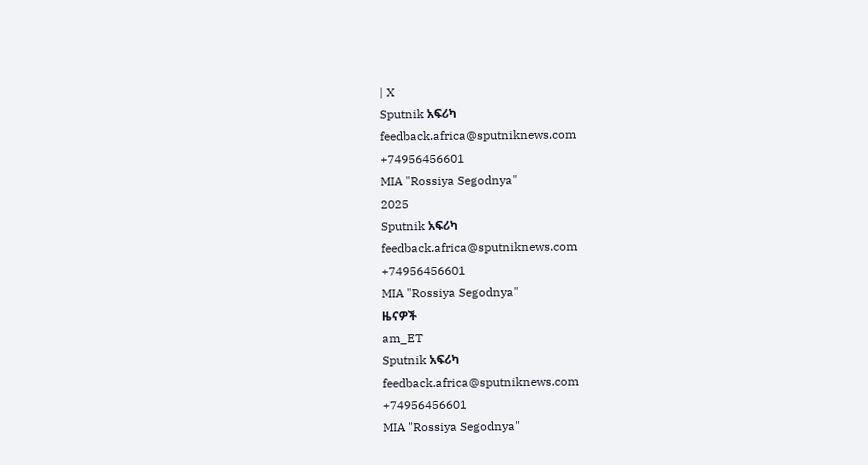| X
Sputnik አፍሪካ
feedback.africa@sputniknews.com
+74956456601
MIA "Rossiya Segodnya"
2025
Sputnik አፍሪካ
feedback.africa@sputniknews.com
+74956456601
MIA "Rossiya Segodnya"
ዜናዎች
am_ET
Sputnik አፍሪካ
feedback.africa@sputniknews.com
+74956456601
MIA "Rossiya Segodnya"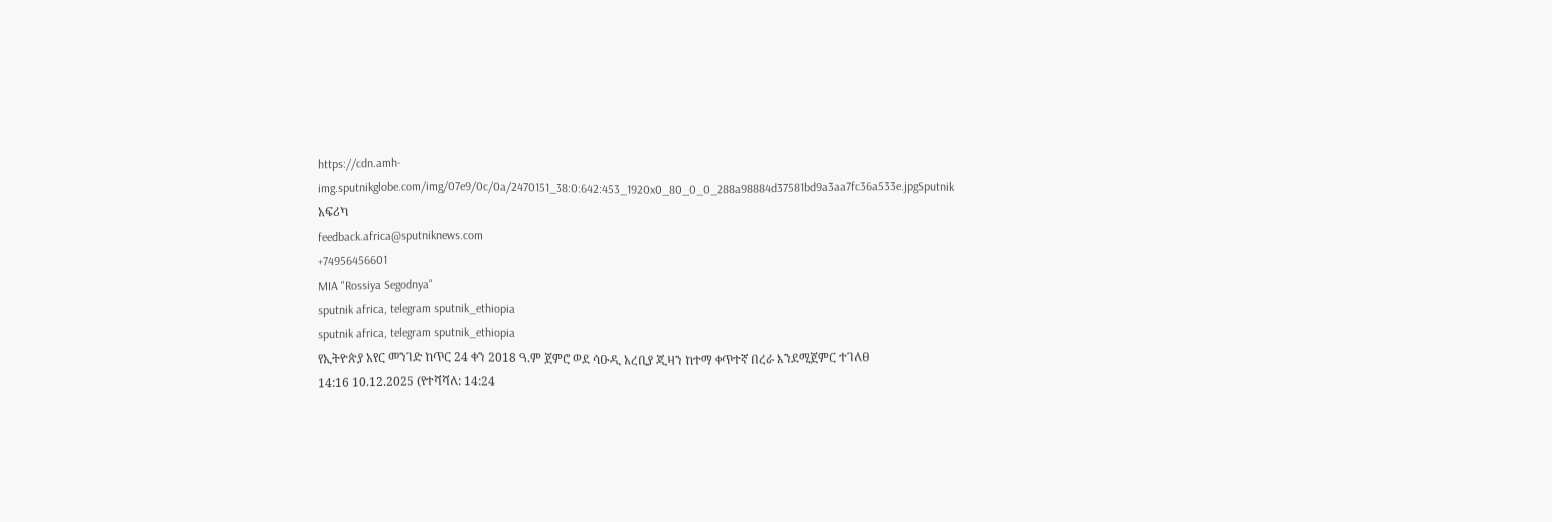https://cdn.amh-img.sputnikglobe.com/img/07e9/0c/0a/2470151_38:0:642:453_1920x0_80_0_0_288a98884d37581bd9a3aa7fc36a533e.jpgSputnik አፍሪካ
feedback.africa@sputniknews.com
+74956456601
MIA "Rossiya Segodnya"
sputnik africa, telegram sputnik_ethiopia
sputnik africa, telegram sputnik_ethiopia
የኢትዮጵያ አየር መንገድ ከጥር 24 ቀን 2018 ዓ.ም ጀምሮ ወደ ሳዑዲ አረቢያ ጂዛን ከተማ ቀጥተኛ በረራ እንደሚጀምር ተገለፀ
14:16 10.12.2025 (የተሻሻለ: 14:24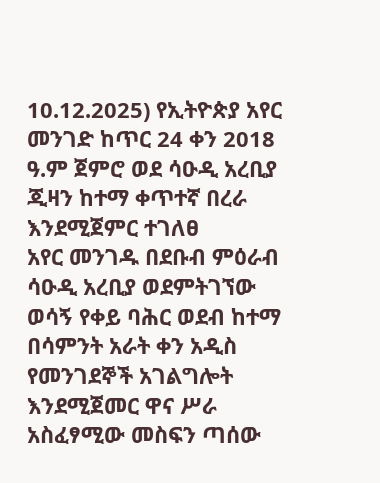10.12.2025) የኢትዮጵያ አየር መንገድ ከጥር 24 ቀን 2018 ዓ.ም ጀምሮ ወደ ሳዑዲ አረቢያ ጂዛን ከተማ ቀጥተኛ በረራ እንደሚጀምር ተገለፀ
አየር መንገዱ በደቡብ ምዕራብ ሳዑዲ አረቢያ ወደምትገኘው ወሳኝ የቀይ ባሕር ወደብ ከተማ በሳምንት አራት ቀን አዲስ የመንገደኞች አገልግሎት እንደሚጀመር ዋና ሥራ አስፈፃሚው መስፍን ጣሰው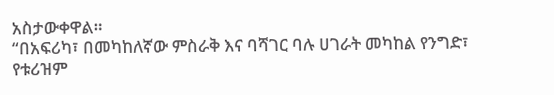አስታውቀዋል።
“በአፍሪካ፣ በመካከለኛው ምስራቅ እና ባሻገር ባሉ ሀገራት መካከል የንግድ፣ የቱሪዝም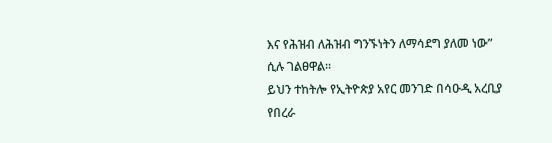እና የሕዝብ ለሕዝብ ግንኙነትን ለማሳደግ ያለመ ነው” ሲሉ ገልፀዋል።
ይህን ተከትሎ የኢትዮጵያ አየር መንገድ በሳዑዲ አረቢያ የበረራ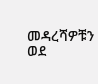መዳረሻዎቹን ወደ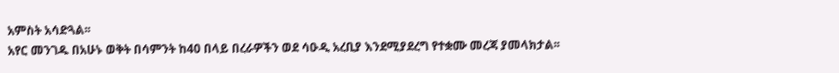አምስት አሳድጓል፡፡
አየር መንገዱ በአሁኑ ወቅት በሳምንት ከ40 በላይ በረራዎችን ወደ ሳዑዲ አረቢያ እንደሚያደረግ የተቋሙ መረጃ ያመላክታል፡፡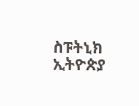ስፑትኒክ ኢትዮጵያ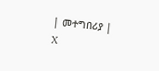| መተግበሪያ | X